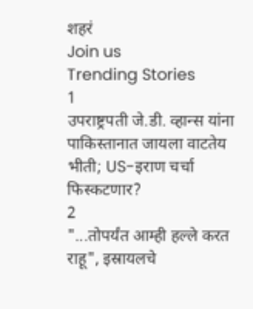शहरं
Join us
Trending Stories
1
उपराष्ट्रपती जे.डी. व्हान्स यांना पाकिस्तानात जायला वाटतेय भीती; US-इराण चर्चा फिस्कटणार?
2
"...तोपर्यंत आम्ही हल्ले करत राहू", इस्रायलचे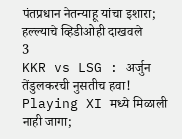पंतप्रधान नेतन्याहू यांचा इशारा; हल्ल्याचे व्हिडीओही दाखवले
3
KKR vs LSG : अर्जुन तेंडुलकरची नुसतीच हवा! Playing XI मध्ये मिळाली नाही जागा;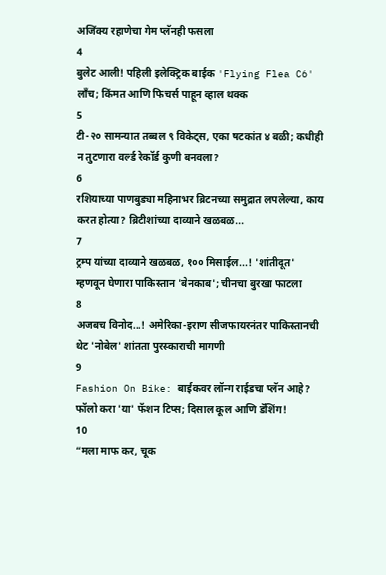अजिंक्य रहाणेचा गेम प्लॅनही फसला
4
बुलेट आली! पहिली इलेक्ट्रिक बाईक 'Flying Flea C6' लाँच; किंमत आणि फिचर्स पाहून व्हाल थक्क
5
टी-२० सामन्यात तब्बल ९ विकेट्स, एका षटकांत ४ बळी; कधीही न तुटणारा वर्ल्ड रेकॉर्ड कुणी बनवला?
6
रशियाच्या पाणबुड्या महिनाभर ब्रिटनच्या समुद्रात लपलेल्या, काय करत होत्या? ब्रिटीशांच्या दाव्याने खळबळ...
7
ट्रम्प यांच्या दाव्याने खळबळ, १०० मिसाईल...! 'शांतीदूत' म्हणवून घेणारा पाकिस्तान 'बेनकाब'; चीनचा बुरखा फाटला
8
अजबच विनोद...! अमेरिका-इराण सीजफायरनंतर पाकिस्तानची थेट 'नोबेल' शांतता पुरस्काराची मागणी
9
Fashion On Bike: बाईकवर लॉन्ग राईडचा प्लॅन आहे? फॉलो करा 'या' फॅशन टिप्स; दिसाल कूल आणि डॅशिंग!
10
“मला माफ कर, चूक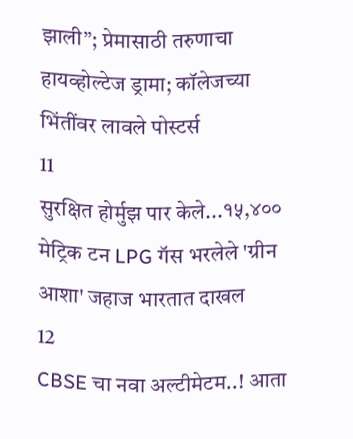झाली”; प्रेमासाठी तरुणाचा हायव्होल्टेज ड्रामा; कॉलेजच्या भिंतींवर लावले पोस्टर्स
11
सुरक्षित होर्मुझ पार केले...१५,४०० मेट्रिक टन LPG गॅस भरलेले 'ग्रीन आशा' जहाज भारतात दाखल
12
CBSE चा नवा अल्टीमेटम..! आता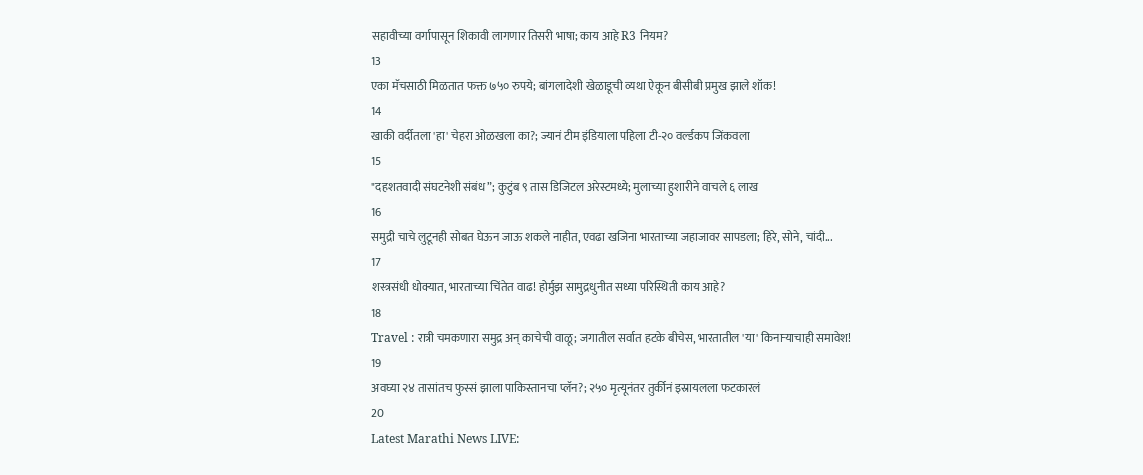सहावीच्या वर्गापासून शिकावी लागणार तिसरी भाषा; काय आहे R3 नियम?
13
एका मॅचसाठी मिळतात फक्त ७५० रुपये; बांगलादेशी खेळाडूची व्यथा ऐकून बीसीबी प्रमुख झाले शॉक!
14
खाकी वर्दीतला 'हा' चेहरा ओळखला का?; ज्यानं टीम इंडियाला पहिला टी-२० वर्ल्डकप जिंकवला
15
"दहशतवादी संघटनेशी संबंध”; कुटुंब ९ तास डिजिटल अरेस्टमध्ये; मुलाच्या हुशारीने वाचले ६ लाख
16
समुद्री चाचे लुटूनही सोबत घेऊन जाऊ शकले नाहीत, एवढा खजिना भारताच्या जहाजावर सापडला; हिरे, सोने, चांदी...
17
शस्त्रसंधी धोक्यात, भारताच्या चिंतेत वाढ! होर्मुझ सामुद्रधुनीत सध्या परिस्थिती काय आहे?
18
Travel : रात्री चमकणारा समुद्र अन् काचेची वाळू; जगातील सर्वात हटके बीचेस, भारतातील 'या' किनाऱ्याचाही समावेश!
19
अवघ्या २४ तासांतच फुस्सं झाला पाकिस्तानचा प्लॅन?; २५० मृत्यूनंतर तुर्कीनं इस्रायलला फटकारलं
20
Latest Marathi News LIVE: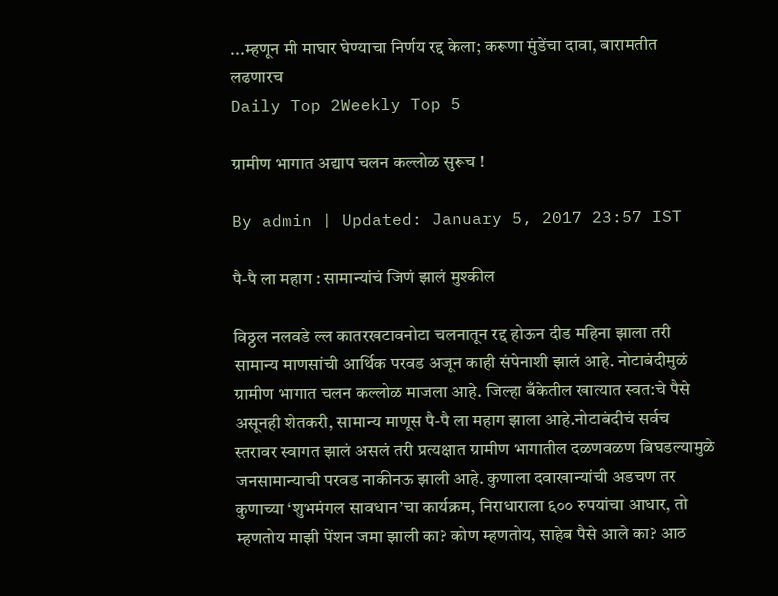...म्हणून मी माघार घेण्याचा निर्णय रद्द केला; करूणा मुंडेंचा दावा, बारामतीत लढणारच
Daily Top 2Weekly Top 5

ग्रामीण भागात अद्याप चलन कल्लोळ सुरूच !

By admin | Updated: January 5, 2017 23:57 IST

पै-पै ला महाग : सामान्यांचं जिणं झालं मुश्कील

विठ्ठल नलवडे ल्ल कातरखटावनोटा चलनातून रद्द होऊन दीड महिना झाला तरी सामान्य माणसांची आर्थिक परवड अजून काही संपेनाशी झालं आहे. नोटाबंदीमुळं ग्रामीण भागात चलन कल्लोळ माजला आहे. जिल्हा बँकेतील खात्यात स्वत:चे पैसे असूनही शेतकरी, सामान्य माणूस पै-पै ला महाग झाला आहे.नोटाबंदीचं सर्वच स्तरावर स्वागत झालं असलं तरी प्रत्यक्षात ग्रामीण भागातील दळणवळण बिघडल्यामुळे जनसामान्याची परवड नाकीनऊ झाली आहे. कुणाला दवाखान्यांची अडचण तर कुणाच्या ‘शुभमंगल सावधान’चा कार्यक्रम, निराधाराला ६०० रुपयांचा आधार, तो म्हणतोय माझी पेंशन जमा झाली का? कोण म्हणतोय, साहेब पैसे आले का? आठ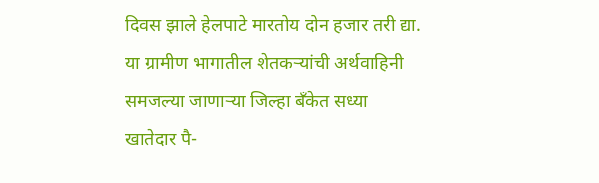दिवस झाले हेलपाटे मारतोय दोन हजार तरी द्या. या ग्रामीण भागातील शेतकऱ्यांची अर्थवाहिनी समजल्या जाणाऱ्या जिल्हा बँकेत सध्या खातेदार पै-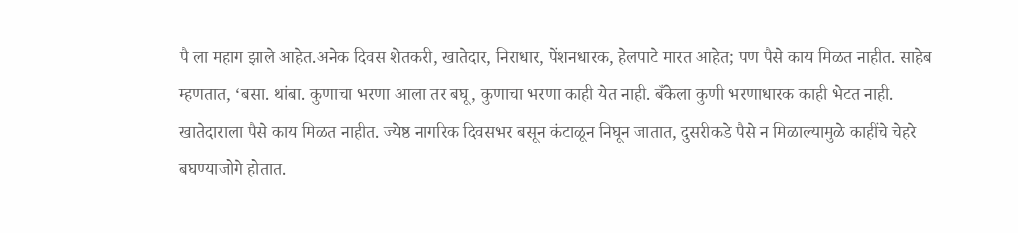पै ला महाग झाले आहेत.अनेक दिवस शेतकरी, खातेदार, निराधार, पेंशनधारक, हेलपाटे मारत आहेत; पण पैसे काय मिळत नाहीत. साहेब म्हणतात, ‘बसा. थांबा. कुणाचा भरणा आला तर बघू, कुणाचा भरणा काही येत नाही. बँकेला कुणी भरणाधारक काही भेटत नाही. खातेदाराला पैसे काय मिळत नाहीत. ज्येष्ठ नागरिक दिवसभर बसून कंटाळून निघून जातात, दुसरीकडे पैसे न मिळाल्यामुळे काहींचे चेहरे बघण्याजोगे होतात.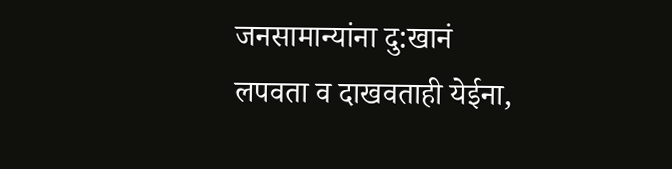जनसामान्यांना दु:खानं लपवता व दाखवताही येईना,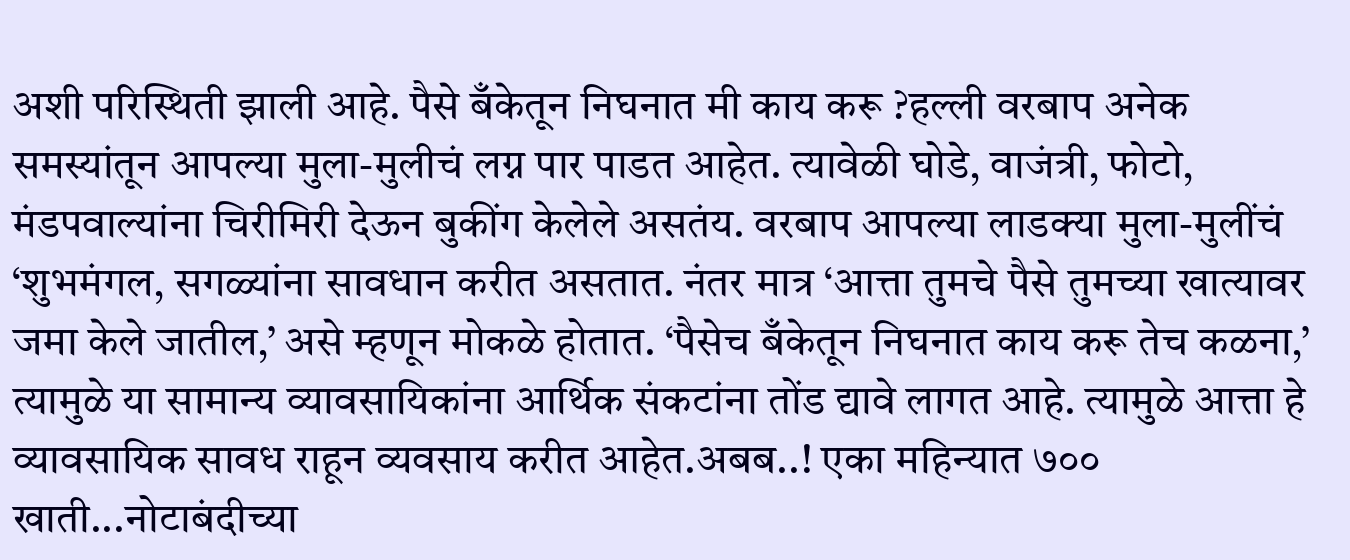अशी परिस्थिती झाली आहे. पैसे बँकेतून निघनात मी काय करू ?हल्ली वरबाप अनेक समस्यांतून आपल्या मुला-मुलीचं लग्न पार पाडत आहेत. त्यावेळी घोडे, वाजंत्री, फोटो, मंडपवाल्यांना चिरीमिरी देऊन बुकींग केलेले असतंय. वरबाप आपल्या लाडक्या मुला-मुलींचं ‘शुभमंगल, सगळ्यांना सावधान करीत असतात. नंतर मात्र ‘आत्ता तुमचे पैसे तुमच्या खात्यावर जमा केले जातील,’ असे म्हणून मोकळे होतात. ‘पैसेच बँकेतून निघनात काय करू तेच कळना,’ त्यामुळे या सामान्य व्यावसायिकांना आर्थिक संकटांना तोंड द्यावे लागत आहे. त्यामुळे आत्ता हे व्यावसायिक सावध राहून व्यवसाय करीत आहेत.अबब..! एका महिन्यात ७०० खाती...नोटाबंदीच्या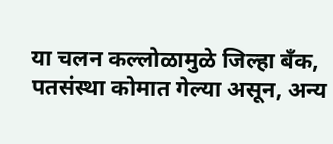या चलन कल्लोळामुळे जिल्हा बँक, पतसंस्था कोमात गेल्या असून, अन्य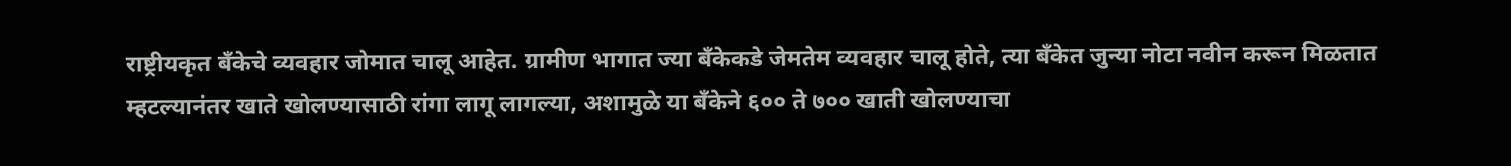राष्ट्रीयकृत बँकेचे व्यवहार जोमात चालू आहेत. ग्रामीण भागात ज्या बँकेकडे जेमतेम व्यवहार चालू होते, त्या बँकेत जुन्या नोटा नवीन करून मिळतात म्हटल्यानंतर खाते खोलण्यासाठी रांगा लागू लागल्या, अशामुळे या बँकेने ६०० ते ७०० खाती खोलण्याचा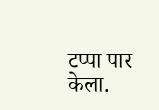टप्पा पार केला.